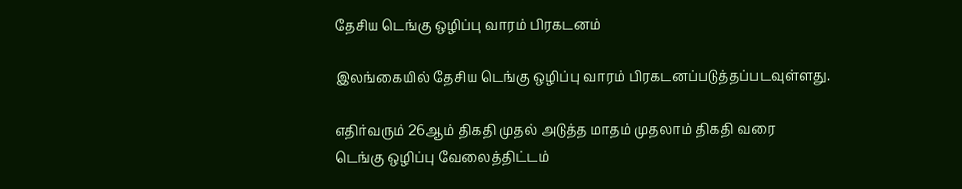தேசிய டெங்கு ஒழிப்பு வாரம் பிரகடனம்

இலங்கையில் தேசிய டெங்கு ஒழிப்பு வாரம் பிரகடனப்படுத்தப்படவுள்ளது.

எதிர்வரும் 26ஆம் திகதி முதல் அடுத்த மாதம் முதலாம் திகதி வரை
டெங்கு ஒழிப்பு வேலைத்திட்டம்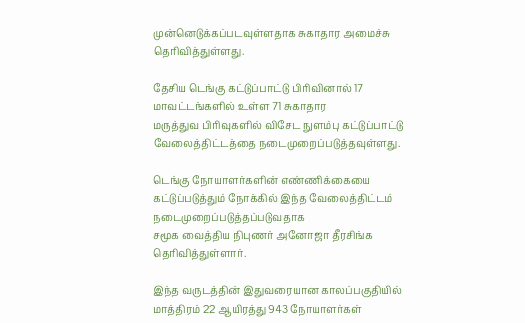முன்னெடுக்கப்படவுள்ளதாக சுகாதார அமைச்சு தெரிவித்துள்ளது.

தேசிய டெங்கு கட்டுப்பாட்டு பிரிவினால் 17 மாவட்டங்களில் உள்ள 71 சுகாதார
மருத்துவ பிரிவுகளில் விசேட நுளம்பு கட்டுப்பாட்டு வேலைத்திட்டத்தை நடைமுறைப்படுத்தவுள்ளது.

டெங்கு நோயாளர்களின் எண்ணிக்கையை கட்டுப்படுத்தும் நோக்கில் இந்த வேலைத்திட்டம் நடைமுறைப்படுத்தப்படுவதாக
சமூக வைத்திய நிபுணர் அனோஜா தீரசிங்க தெரிவித்துள்ளார்.

இந்த வருடத்தின் இதுவரையான காலப்பகுதியில் மாத்திரம் 22 ஆயிரத்து 943 நோயாளர்கள்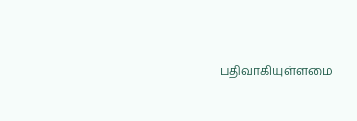பதிவாகியுள்ளமை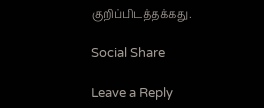குறிப்பிடத்தக்கது.

Social Share

Leave a Reply